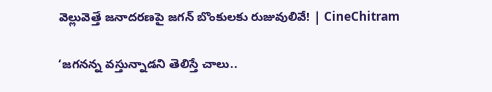వెల్లువెత్తే జనాదరణపై జగన్ బొంకులకు రుజువులివే! | CineChitram

‘జగనన్న వస్తున్నాడని తెలిస్తే చాలు..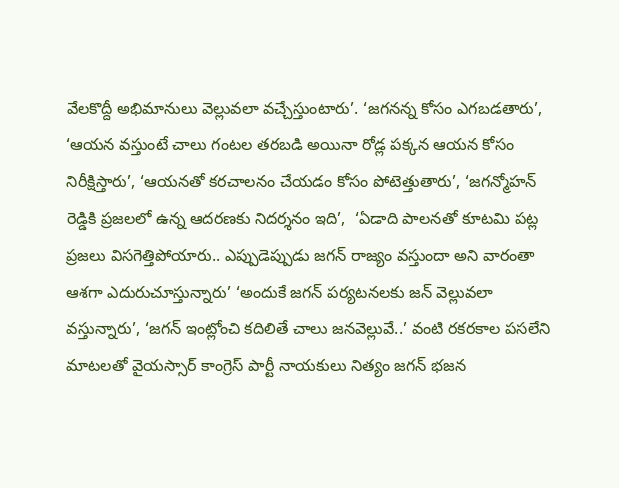వేలకొద్దీ అభిమానులు వెల్లువలా వచ్చేస్తుంటారు’. ‘జగనన్న కోసం ఎగబడతారు’, ‘ఆయన వస్తుంటే చాలు గంటల తరబడి అయినా రోడ్ల పక్కన ఆయన కోసం నిరీక్షిస్తారు’, ‘ఆయనతో కరచాలనం చేయడం కోసం పోటెత్తుతారు’, ‘జగన్మోహన్ రెడ్డికి ప్రజలలో ఉన్న ఆదరణకు నిదర్శనం ఇది’,  ‘ఏడాది పాలనతో కూటమి పట్ల ప్రజలు విసగెత్తిపోయారు.. ఎప్పుడెప్పుడు జగన్ రాజ్యం వస్తుందా అని వారంతా ఆశగా ఎదురుచూస్తున్నారు’ ‘అందుకే జగన్ పర్యటనలకు జన్ వెల్లువలా వస్తున్నారు’, ‘జగన్ ఇంట్లోంచి కదిలితే చాలు జనవెల్లువే..’ వంటి రకరకాల పసలేని మాటలతో వైయస్సార్ కాంగ్రెస్ పార్టీ నాయకులు నిత్యం జగన్ భజన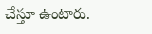చేస్తూ ఉంటారు.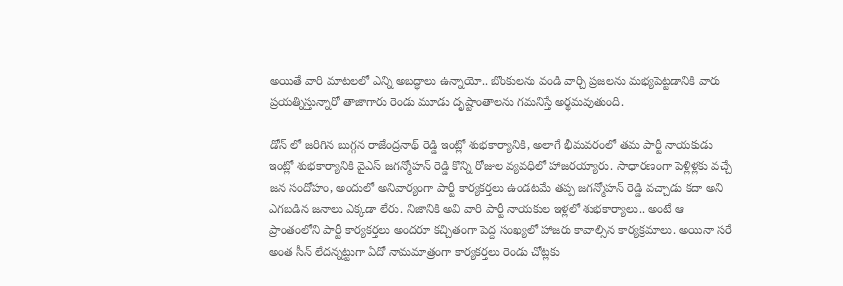అయితే వారి మాటలలో ఎన్ని అబద్ధాలు ఉన్నాయో.. బొంకులను వండి వార్చి ప్రజలను మభ్యపెట్టడానికి వారు ప్రయత్నిస్తున్నారో తాజాగారు రెండు మూడు దృష్టాంతాలను గమనిస్తే అర్థమవుతుంది.

డోన్ లో జరిగిన బుగ్గన రాజేంద్రనాథ్ రెడ్డి ఇంట్లో శుభకార్యానికి, అలాగే భీమవరంలో తమ పార్టీ నాయకుడు ఇంట్లో శుభకార్యానికి వైఎస్ జగన్మోహన్ రెడ్డి కొన్ని రోజుల వ్యవధిలో హాజరయ్యారు. సాధారణంగా పెళ్లిళ్లకు వచ్చే జన సందోహం, అందులో అనివార్యంగా పార్టీ కార్యకర్తలు ఉండటమే తప్ప జగన్మోహన్ రెడ్డి వచ్చాడు కదా అని ఎగబడిన జనాలు ఎక్కడా లేరు. నిజానికి అవి వారి పార్టీ నాయకుల ఇళ్లలో శుభకార్యాలు.. అంటే ఆ ప్రాంతంలోని పార్టీ కార్యకర్తలు అందరూ కచ్చితంగా పెద్ద సంఖ్యలో హాజరు కావాల్సిన కార్యక్రమాలు. అయినా సరే అంత సీన్ లేదన్నట్టుగా ఏదో నామమాత్రంగా కార్యకర్తలు రెండు చోట్లకు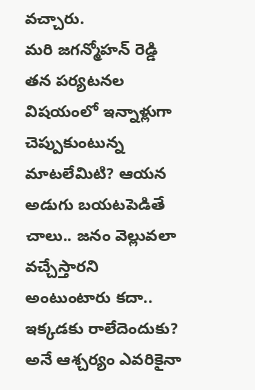వచ్చారు.
మరి జగన్మోహన్ రెడ్డి తన పర్యటనల విషయంలో ఇన్నాళ్లుగా చెప్పుకుంటున్న మాటలేమిటి? ఆయన అడుగు బయటపెడితే చాలు.. జనం వెల్లువలా వచ్చేస్తారని అంటుంటారు కదా.. ఇక్కడకు రాలేదెందుకు? అనే ఆశ్చర్యం ఎవరికైనా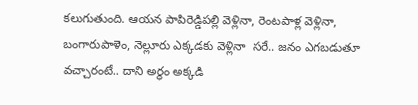కలుగుతుంది. ఆయన పాపిరెడ్డిపల్లి వెళ్లినా, రెంటపాళ్ల వెళ్లినా, బంగారుపాళెం, నెల్లూరు ఎక్కడకు వెళ్లినా  సరే.. జనం ఎగబడుతూ వచ్చారంటే.. దాని అర్థం అక్కడి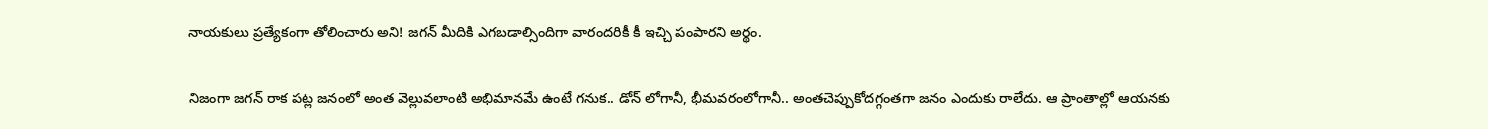నాయకులు ప్రత్యేకంగా తోలించారు అని! జగన్ మీదికి ఎగబడాల్సిందిగా వారందరికీ కీ ఇచ్చి పంపారని అర్థం.

నిజంగా జగన్ రాక పట్ల జనంలో అంత వెల్లువలాంటి అభిమానమే ఉంటే గనుక.. డోన్ లోగానీ, భీమవరంలోగానీ.. అంతచెప్పుకోదగ్గంతగా జనం ఎందుకు రాలేదు. ఆ ప్రాంతాల్లో ఆయనకు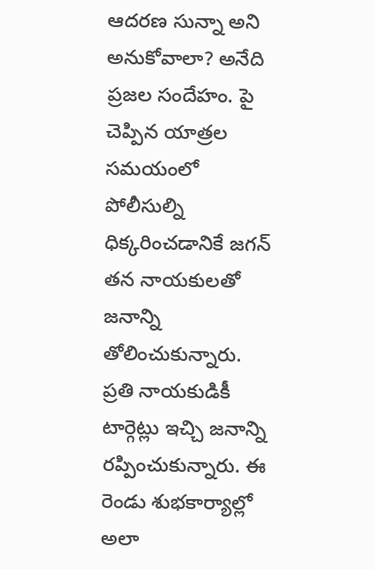ఆదరణ సున్నా అని అనుకోవాలా? అనేది ప్రజల సందేహం. పై చెప్పిన యాత్రల సమయంలో పోలీసుల్ని ధిక్కరించడానికే జగన్ తన నాయకులతో జనాన్ని తోలించుకున్నారు. ప్రతి నాయకుడికీ టార్గెట్లు ఇచ్చి జనాన్ని రప్పించుకున్నారు. ఈ రెండు శుభకార్యాల్లో అలా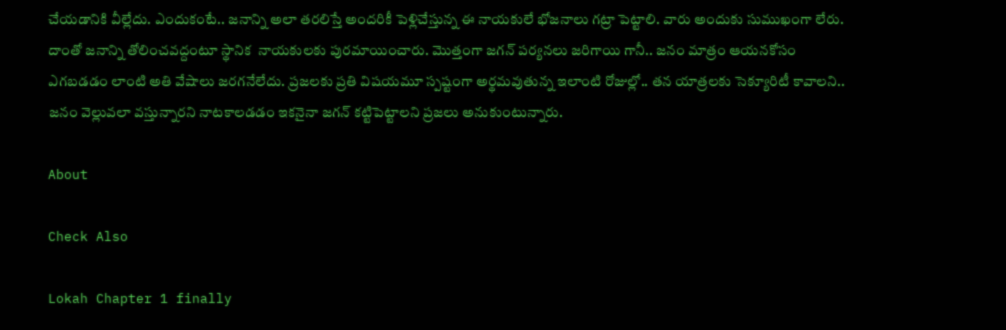చేయడానికి వీల్లేదు. ఎందుకంటే.. జనాన్ని అలా తరలిస్తే అందరికీ పెళ్లిచేస్తున్న ఈ నాయకులే భోజనాలు గట్రా పెట్టాలి. వారు అందుకు సుముఖంగా లేరు. దాంతో జనాన్ని తోలించవద్దంటూ స్థానిక  నాయకులకు పురమాయించారు. మొత్తంగా జగన్ పర్యనలు జరిగాయి గానీ.. జనం మాత్రం ఆయనకోసం ఎగబడడం లాంటి అతి వేషాలు జరగనేలేదు. ప్రజలకు ప్రతి విషయమూ స్పష్టంగా అర్థమవుతున్న ఇలాంటి రోజుల్లో.. తన యాత్రలకు సెక్యూరిటీ కావాలని.. జనం వెల్లువలా వస్తున్నారని నాటకాలడడం ఇకనైనా జగన్ కట్టిపెట్టాలని ప్రజలు అనుకుంటున్నారు.

About

Check Also

Lokah Chapter 1 finally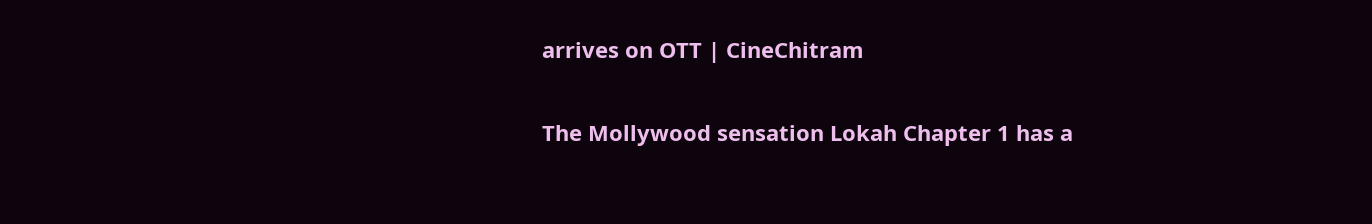arrives on OTT | CineChitram

The Mollywood sensation Lokah Chapter 1 has a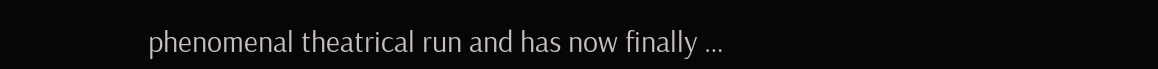phenomenal theatrical run and has now finally …